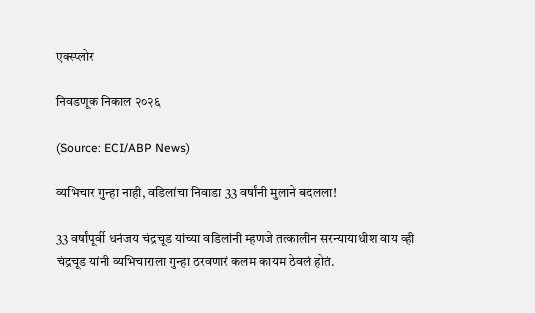एक्स्प्लोर

निवडणूक निकाल २०२६

(Source: ECI/ABP News)

व्यभिचार गुन्हा नाही, वडिलांचा निवाडा 33 वर्षांनी मुलाने बदलला!

33 वर्षांपूर्वी धनंजय चंद्रचूड यांच्या वडिलांनी म्हणजे तत्कालीन सरन्यायाधीश वाय व्ही चंद्रचूड यांनी व्यभिचाराला गुन्हा ठरवणारं कलम कायम ठेवलं होतं.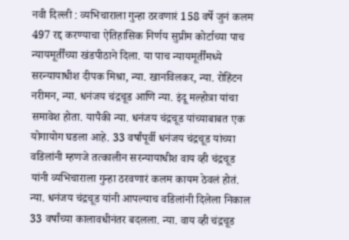नवी दिल्ली : व्यभिचाराला गुन्हा ठरवणारं 158 वर्षे जुनं कलम 497 रद्द करण्याचा ऐतिहासिक निर्णय सुप्रीम कोर्टाच्या पाच न्यायमूर्तींच्या खंडपीठाने दिला. या पाच न्यायमूर्तींमध्ये सरन्यायाधीश दीपक मिश्रा, न्या. खानविलकर, न्या. रोहिंटन नरीमन, न्या. धनंजय चंद्रचूड आणि न्या. इंदू मल्होत्रा यांचा समावेश होता. यापैकी न्या. धनंजय चंद्रचूड यांच्याबाबत एक योगायोग घडला आहे. 33 वर्षांपूर्वी धनंजय चंद्रचूड यांच्या वडिलांनी म्हणजे तत्कालीन सरन्यायाधीश वाय व्ही चंद्रचूड यांनी व्यभिचाराला गुन्हा ठरवणारं कलम कायम ठेवलं होतं. न्या. धनंजय चंद्रचूड यांनी आपल्याच वडिलांनी दिलेला निकाल 33 वर्षांच्या कालावधीनंतर बदलला. न्या. वाय व्ही चंद्रचूड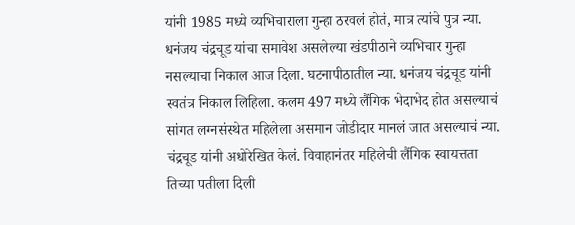यांनी 1985 मध्ये व्यभिचाराला गुन्हा ठरवलं होतं, मात्र त्यांचे पुत्र न्या. धनंजय चंद्रचूड यांचा समावेश असलेल्या खंडपीठाने व्यभिचार गुन्हा नसल्याचा निकाल आज दिला. घटनापीठातील न्या. धनंजय चंद्रचूड यांनी स्वतंत्र निकाल लिहिला. कलम 497 मध्ये लैंगिक भेदाभेद होत असल्याचं सांगत लग्नसंस्थेत महिलेला असमान जोडीदार मानलं जात असल्याचं न्या. चंद्रचूड यांनी अधोरेखित केलं. विवाहानंतर महिलेची लैंगिक स्वायत्तता तिच्या पतीला दिली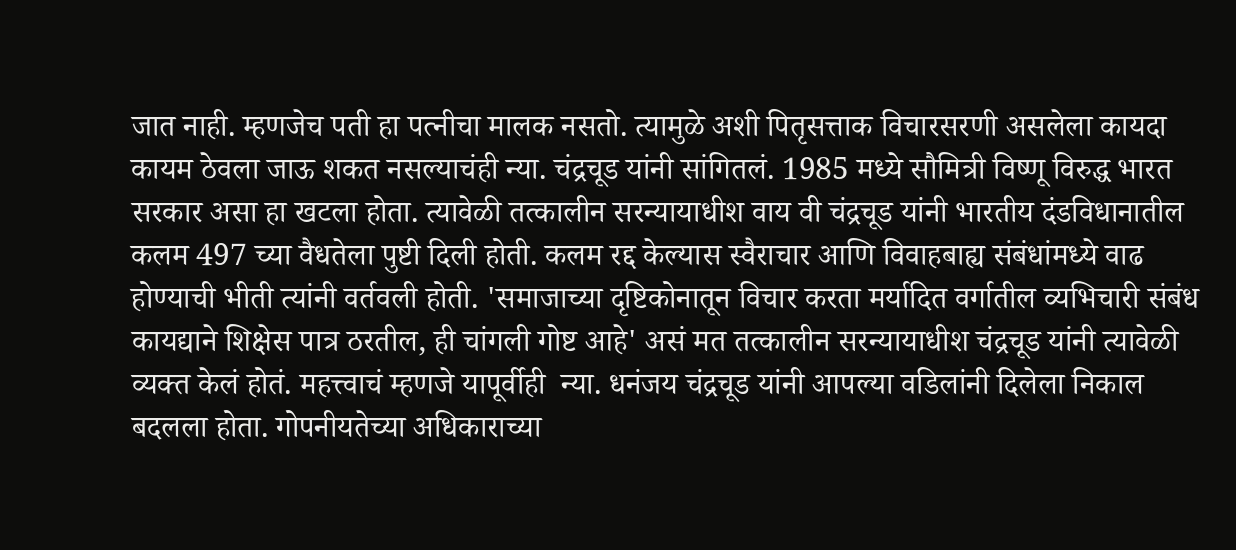जात नाही. म्हणजेच पती हा पत्नीचा मालक नसतो. त्यामुळे अशी पितृसत्ताक विचारसरणी असलेला कायदा कायम ठेवला जाऊ शकत नसल्याचंही न्या. चंद्रचूड यांनी सांगितलं. 1985 मध्ये सौमित्री विष्णू विरुद्ध भारत सरकार असा हा खटला होता. त्यावेळी तत्कालीन सरन्यायाधीश वाय वी चंद्रचूड यांनी भारतीय दंडविधानातील कलम 497 च्या वैधतेला पुष्टी दिली होती. कलम रद्द केल्यास स्वैराचार आणि विवाहबाह्य संबंधांमध्ये वाढ होण्याची भीती त्यांनी वर्तवली होती. 'समाजाच्या दृष्टिकोनातून विचार करता मर्यादित वर्गातील व्यभिचारी संबंध कायद्याने शिक्षेस पात्र ठरतील, ही चांगली गोष्ट आहे' असं मत तत्कालीन सरन्यायाधीश चंद्रचूड यांनी त्यावेळी व्यक्त केलं होतं. महत्त्वाचं म्हणजे यापूर्वीही  न्या. धनंजय चंद्रचूड यांनी आपल्या वडिलांनी दिलेला निकाल बदलला होता. गोपनीयतेच्या अधिकाराच्या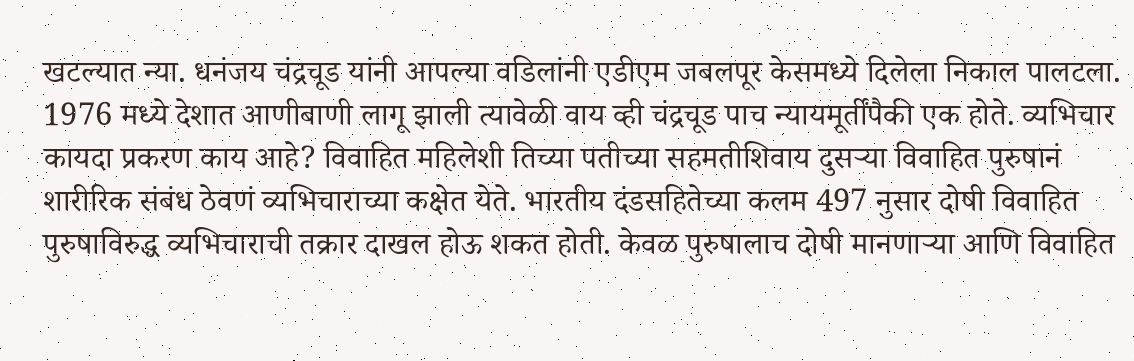खटल्यात न्या. धनंजय चंद्रचूड यांनी आपल्या वडिलांनी एडीएम जबलपूर केसमध्ये दिलेला निकाल पालटला. 1976 मध्ये देशात आणीबाणी लागू झाली त्यावेळी वाय व्ही चंद्रचूड पाच न्यायमूर्तींपैकी एक होते. व्यभिचार कायदा प्रकरण काय आहे? विवाहित महिलेशी तिच्या पतीच्या सहमतीशिवाय दुसऱ्या विवाहित पुरुषानं शारीरिक संबंध ठेवणं व्यभिचाराच्या कक्षेत येते. भारतीय दंडसहितेच्या कलम 497 नुसार दोषी विवाहित पुरुषाविरुद्ध व्यभिचाराची तक्रार दाखल होऊ शकत होती. केवळ पुरुषालाच दोषी मानणाऱ्या आणि विवाहित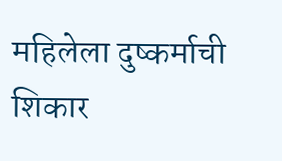महिलेला दुष्कर्माची शिकार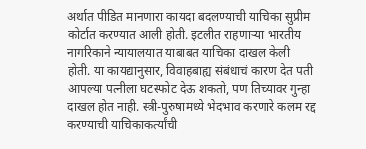अर्थात पीडित मानणारा कायदा बदलण्याची याचिका सुप्रीम कोर्टात करण्यात आली होती. इटलीत राहणाऱ्या भारतीय नागरिकाने न्यायालयात याबाबत याचिका दाखल केली होती. या कायद्यानुसार, विवाहबाह्य संबंधाचं कारण देत पती आपल्या पत्नीला घटस्फोट देऊ शकतो, पण तिच्यावर गुन्हा दाखल होत नाही. स्त्री-पुरुषामध्ये भेदभाव करणारे कलम रद्द करण्याची याचिकाकर्त्यांची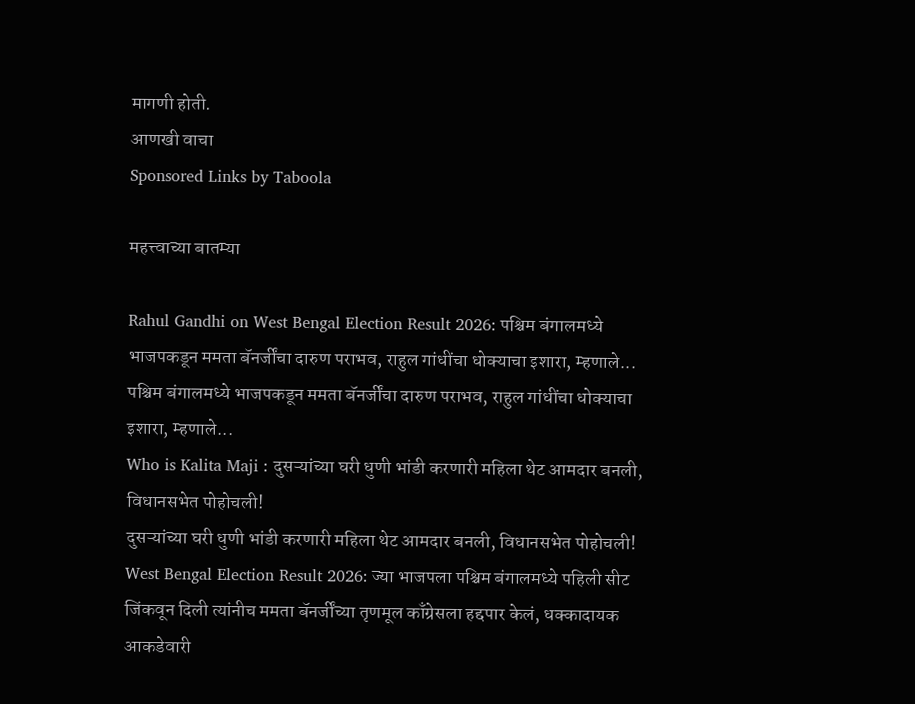मागणी होती.
आणखी वाचा
Sponsored Links by Taboola

महत्त्वाच्या बातम्या

Rahul Gandhi on West Bengal Election Result 2026: पश्चिम बंगालमध्ये भाजपकडून ममता बॅनर्जींचा दारुण पराभव, राहुल गांधींचा धोक्याचा इशारा, म्हणाले...
पश्चिम बंगालमध्ये भाजपकडून ममता बॅनर्जींचा दारुण पराभव, राहुल गांधींचा धोक्याचा इशारा, म्हणाले...
Who is Kalita Maji : दुसऱ्यांच्या घरी धुणी भांडी करणारी महिला थेट आमदार बनली, विधानसभेत पोहोचली!
दुसऱ्यांच्या घरी धुणी भांडी करणारी महिला थेट आमदार बनली, विधानसभेत पोहोचली!
West Bengal Election Result 2026: ज्या भाजपला पश्चिम बंगालमध्ये पहिली सीट जिंकवून दिली त्यांनीच ममता बॅनर्जींच्या तृणमूल काँग्रेसला हद्दपार केलं, धक्कादायक आकडेवारी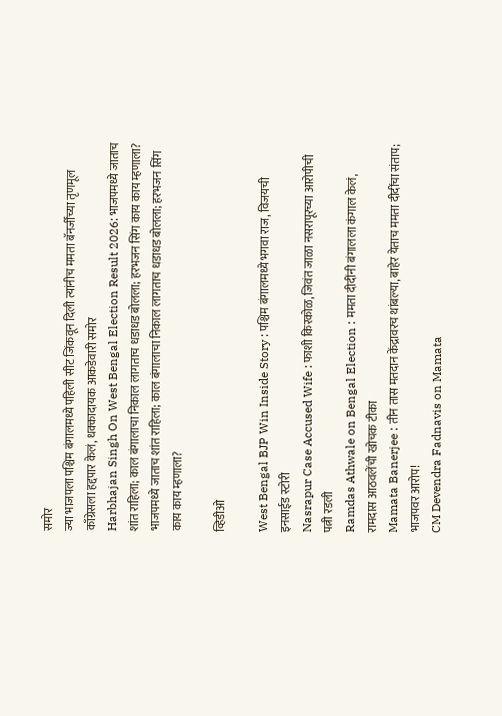समोर
ज्या भाजपला पश्चिम बंगालमध्ये पहिली सीट जिंकवून दिली त्यांनीच ममता बॅनर्जींच्या तृणमूल काँग्रेसला हद्दपार केलं, धक्कादायक आकडेवारी समोर
Harbhajan Singh On West Bengal Election Result 2026: भाजपमध्ये जाताच शांत राहिला; काल बंगालाचा निकाल लागताच धडाधड बोलला; हरभजन सिंग काय काय म्हणाला?
भाजपमध्ये जाताच शांत राहिला; काल बंगालाचा निकाल लागताच धडाधड बोलला; हरभजन सिंग काय काय म्हणाला?

व्हिडीओ

West Bengal BJP Win Inside Story : पश्चिम बंगालमध्ये भगवा राज, विजयची इनसाईड स्टोरी
Nasrapur Case Accused Wife : फाशी किरकोळ, जिवंत जाळा नसरापूरच्या आरोपीची पत्नी रडली
Ramdas Athwale on Bengal Election : ममता दीदींनी बंगालला कंगाल केलं, रामदास आठवलेंची खोचक टीका
Mamata Banerjee : तीन तास मतदान केंद्रावरच थांबल्या, बाहेर येताच ममता दीदींचा संताप; भाजपवर आरोप!
CM Devendra Fadnavis on Mamata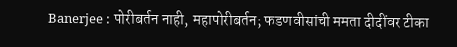Banerjee : पोरीबर्तन नाही, महापोरीबर्तन; फडणवीसांची ममता दीदींवर टीका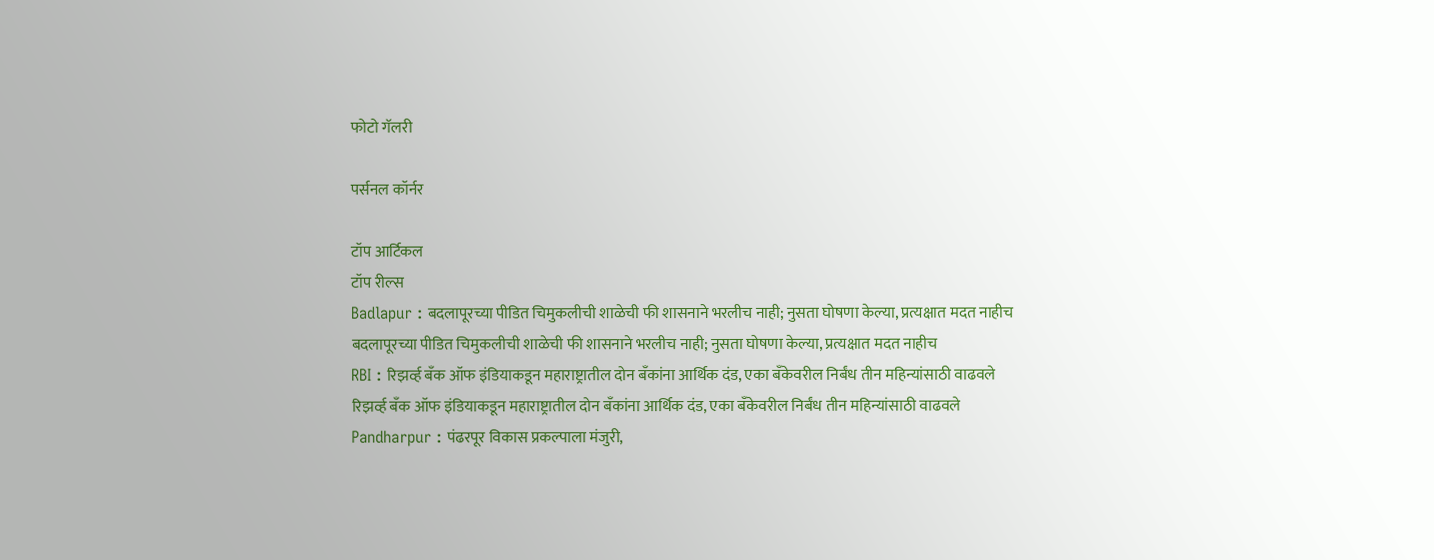फोटो गॅलरी

पर्सनल कॉर्नर

टॉप आर्टिकल
टॉप रील्स
Badlapur : बदलापूरच्या पीडित चिमुकलीची शाळेची फी शासनाने भरलीच नाही; नुसता घोषणा केल्या, प्रत्यक्षात मदत नाहीच
बदलापूरच्या पीडित चिमुकलीची शाळेची फी शासनाने भरलीच नाही; नुसता घोषणा केल्या, प्रत्यक्षात मदत नाहीच
RBI : रिझर्व्ह बँक ऑफ इंडियाकडून महाराष्ट्रातील दोन बँकांना आर्थिक दंड, एका बँकेवरील निर्बंध तीन महिन्यांसाठी वाढवले
रिझर्व्ह बँक ऑफ इंडियाकडून महाराष्ट्रातील दोन बँकांना आर्थिक दंड, एका बँकेवरील निर्बंध तीन महिन्यांसाठी वाढवले
Pandharpur : पंढरपूर विकास प्रकल्पाला मंजुरी,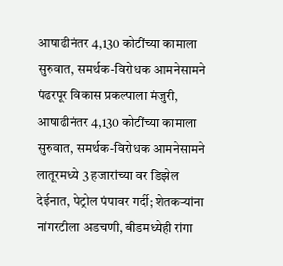आषाढीनंतर 4,130 कोटींच्या कामाला सुरुवात, समर्थक-विरोधक आमनेसामने
पंढरपूर विकास प्रकल्पाला मंजुरी, आषाढीनंतर 4,130 कोटींच्या कामाला सुरुवात, समर्थक-विरोधक आमनेसामने
लातूरमध्ये 3 हजारांच्या वर डिझेल देईनात, पेट्रोल पंपावर गर्दी; शेतकऱ्यांना नांगरटीला अडचणी, बीडमध्येही रांगा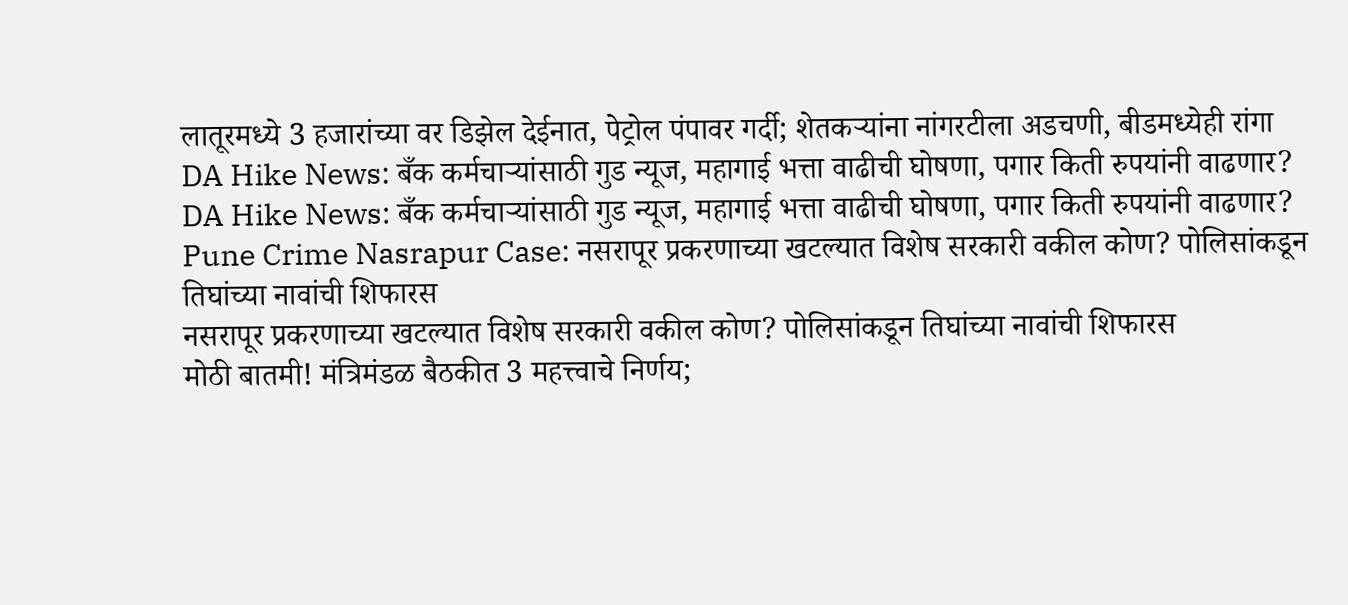लातूरमध्ये 3 हजारांच्या वर डिझेल देईनात, पेट्रोल पंपावर गर्दी; शेतकऱ्यांना नांगरटीला अडचणी, बीडमध्येही रांगा
DA Hike News: बँक कर्मचाऱ्यांसाठी गुड न्यूज, महागाई भत्ता वाढीची घोषणा, पगार किती रुपयांनी वाढणार?
DA Hike News: बँक कर्मचाऱ्यांसाठी गुड न्यूज, महागाई भत्ता वाढीची घोषणा, पगार किती रुपयांनी वाढणार?
Pune Crime Nasrapur Case: नसरापूर प्रकरणाच्या खटल्यात विशेष सरकारी वकील कोण? पोलिसांकडून तिघांच्या नावांची शिफारस
नसरापूर प्रकरणाच्या खटल्यात विशेष सरकारी वकील कोण? पोलिसांकडून तिघांच्या नावांची शिफारस
मोठी बातमी! मंत्रिमंडळ बैठकीत 3 महत्त्वाचे निर्णय;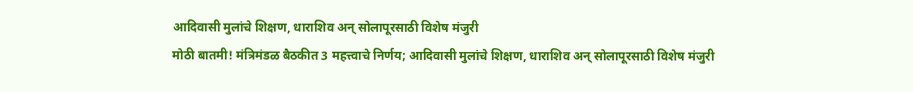आदिवासी मुलांचे शिक्षण, धाराशिव अन् सोलापूरसाठी विशेष मंजुरी
मोठी बातमी! मंत्रिमंडळ बैठकीत 3 महत्त्वाचे निर्णय; आदिवासी मुलांचे शिक्षण, धाराशिव अन् सोलापूरसाठी विशेष मंजुरी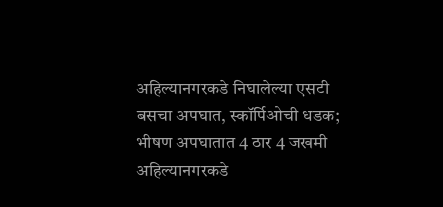अहिल्यानगरकडे निघालेल्या एसटी बसचा अपघात, स्कॉर्पिओची धडक; भीषण अपघातात 4 ठार 4 जखमी
अहिल्यानगरकडे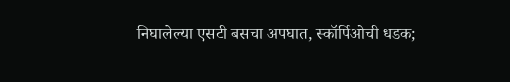निघालेल्या एसटी बसचा अपघात, स्कॉर्पिओची धडक;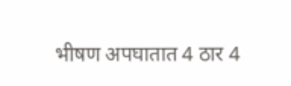भीषण अपघातात 4 ठार 4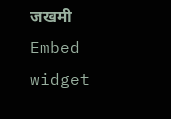जखमी
Embed widget